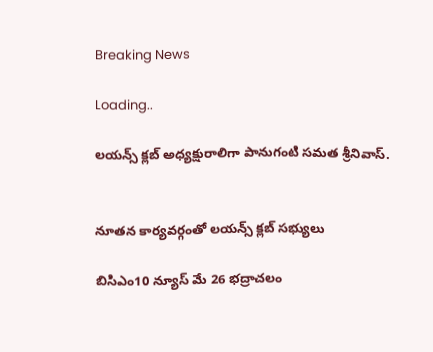Breaking News

Loading..

లయన్స్ క్లబ్ అధ్యక్షురాలిగా పానుగంటి సమత శ్రీనివాస్.


నూతన కార్యవర్గంతో లయన్స్ క్లబ్ సభ్యులు

బిసిఎం10 న్యూస్ మే 26 భద్రాచలం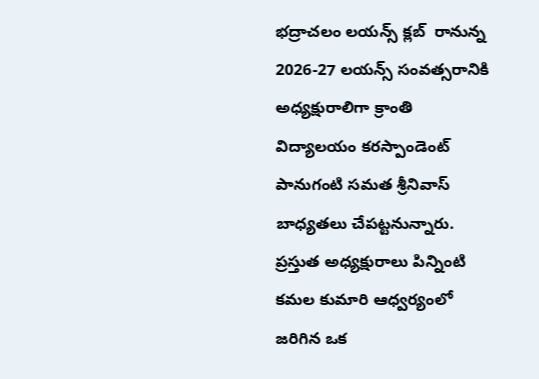భద్రాచలం లయన్స్ క్లబ్  రానున్న 2026-27 లయన్స్ సంవత్సరానికి అధ్యక్షురాలిగా క్రాంతి విద్యాలయం కరస్పాండెంట్ పానుగంటి సమత శ్రీనివాస్ బాధ్యతలు చేపట్టనున్నారు. ప్రస్తుత అధ్యక్షురాలు పిన్నింటి కమల కుమారి ఆధ్వర్యంలో జరిగిన ఒక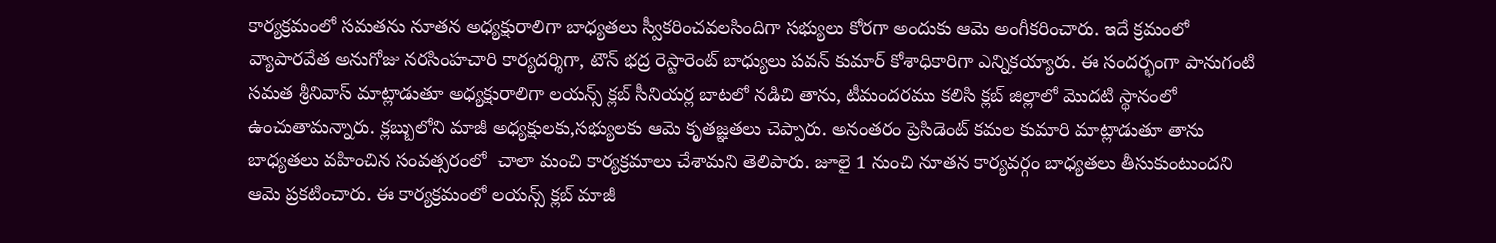కార్యక్రమంలో సమతను నూతన అధ్యక్షురాలిగా బాధ్యతలు స్వీకరించవలసిందిగా సభ్యులు కోరగా అందుకు ఆమె అంగీకరించారు. ఇదే క్రమంలో వ్యాపారవేత అనుగోజు నరసింహచారి కార్యదర్శిగా, టౌన్ భద్ర రెస్టారెంట్ బాధ్యులు పవన్ కుమార్ కోశాధికారిగా ఎన్నికయ్యారు. ఈ సందర్భంగా పానుగంటి సమత శ్రీనివాస్ మాట్లాడుతూ అధ్యక్షురాలిగా లయన్స్ క్లబ్ సీనియర్ల బాటలో నడిచి తాను, టీమందరము కలిసి క్లబ్ జిల్లాలో మొదటి స్థానంలో ఉంచుతామన్నారు. క్లబ్బులోని మాజీ అధ్యక్షులకు,సభ్యులకు ఆమె కృతజ్ఞతలు చెప్పారు. అనంతరం ప్రెసిడెంట్ కమల కుమారి మాట్లాడుతూ తాను బాధ్యతలు వహించిన సంవత్సరంలో  చాలా మంచి కార్యక్రమాలు చేశామని తెలిపారు. జూలై 1 నుంచి నూతన కార్యవర్గం బాధ్యతలు తీసుకుంటుందని ఆమె ప్రకటించారు. ఈ కార్యక్రమంలో లయన్స్ క్లబ్ మాజీ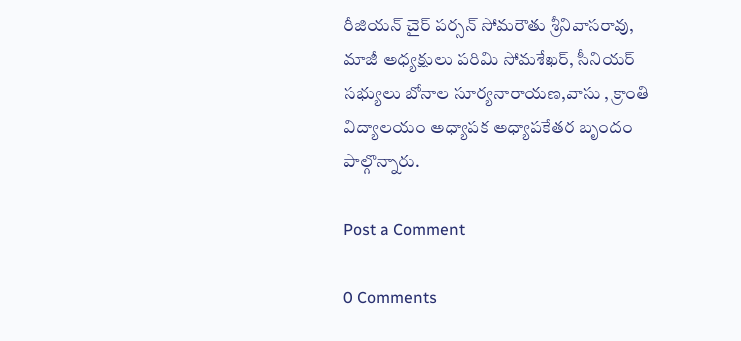రీజియన్ చైర్ పర్సన్ సోమరౌతు శ్రీనివాసరావు, మాజీ అధ్యక్షులు పరిమి సోమశేఖర్, సీనియర్ సభ్యులు బోనాల సూర్యనారాయణ,వాసు , క్రాంతి విద్యాలయం అధ్యాపక అధ్యాపకేతర బృందం పాల్గొన్నారు.

Post a Comment

0 Comments